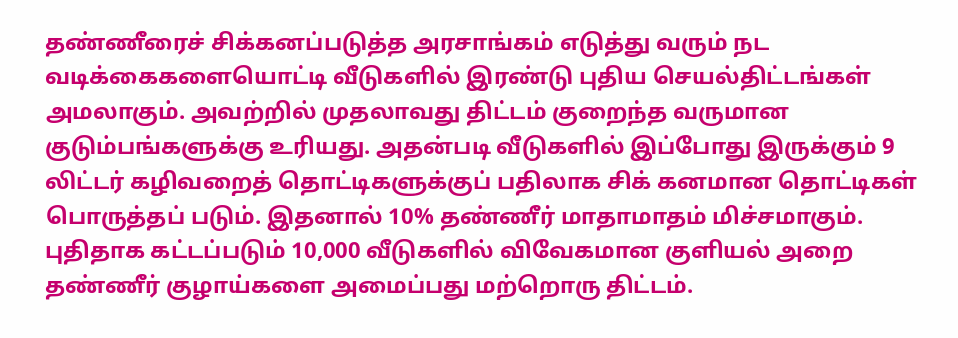தண்ணீரைச் சிக்கனப்படுத்த அரசாங்கம் எடுத்து வரும் நட வடிக்கைகளையொட்டி வீடுகளில் இரண்டு புதிய செயல்திட்டங்கள் அமலாகும். அவற்றில் முதலாவது திட்டம் குறைந்த வருமான குடும்பங்களுக்கு உரியது. அதன்படி வீடுகளில் இப்போது இருக்கும் 9 லிட்டர் கழிவறைத் தொட்டிகளுக்குப் பதிலாக சிக் கனமான தொட்டிகள் பொருத்தப் படும். இதனால் 10% தண்ணீர் மாதாமாதம் மிச்சமாகும். புதிதாக கட்டப்படும் 10,000 வீடுகளில் விவேகமான குளியல் அறை தண்ணீர் குழாய்களை அமைப்பது மற்றொரு திட்டம்.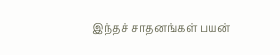இந்தச் சாதனங்கள் பயன்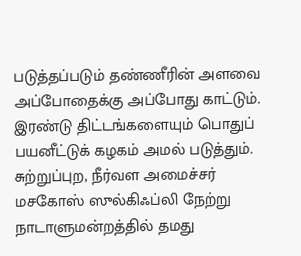படுத்தப்படும் தண்ணீரின் அளவை அப்போதைக்கு அப்போது காட்டும். இரண்டு திட்டங்களையும் பொதுப் பயனீட்டுக் கழகம் அமல் படுத்தும். சுற்றுப்புற, நீர்வள அமைச்சர் மசகோஸ் ஸுல்கிஃப்லி நேற்று நாடாளுமன்றத்தில் தமது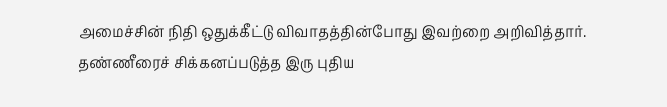அமைச்சின் நிதி ஒதுக்கீட்டு விவாதத்தின்போது இவற்றை அறிவித்தார்.
தண்ணீரைச் சிக்கனப்படுத்த இரு புதிய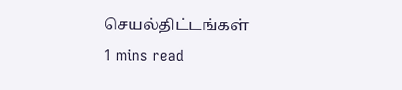செயல்திட்டங்கள்
1 mins read